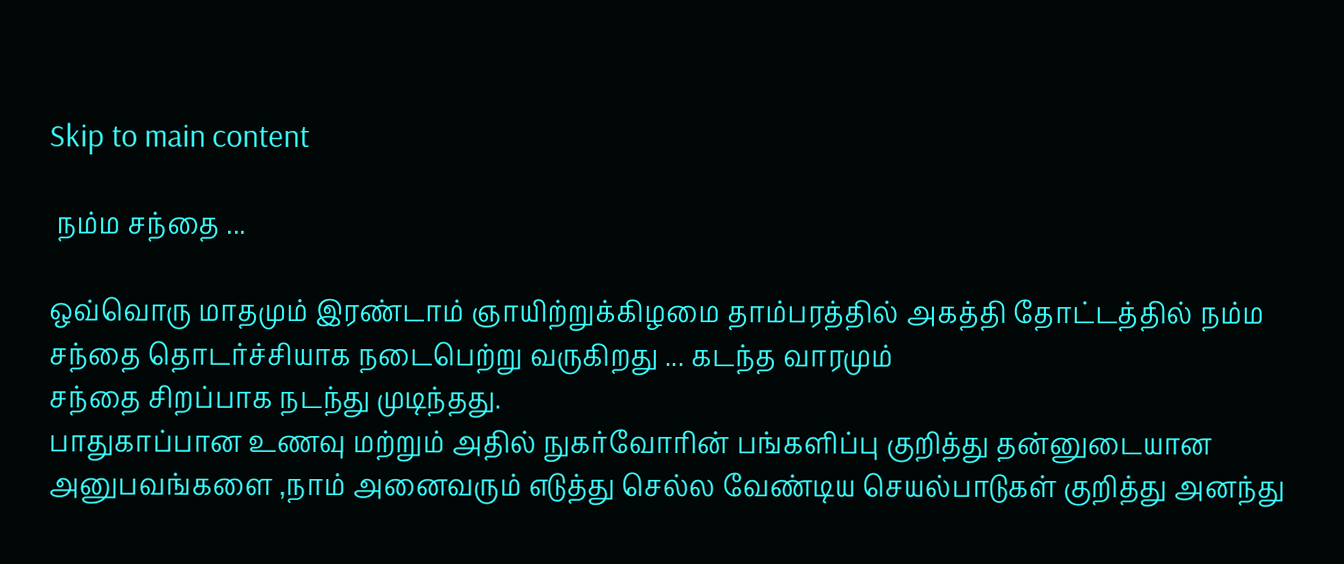Skip to main content

 நம்ம சந்தை ...

ஒவ்வொரு மாதமும் இரண்டாம் ஞாயிற்றுக்கிழமை தாம்பரத்தில் அகத்தி தோட்டத்தில் நம்ம சந்தை தொடர்ச்சியாக நடைபெற்று வருகிறது ... கடந்த வாரமும்
சந்தை சிறப்பாக நடந்து முடிந்தது.
பாதுகாப்பான உணவு மற்றும் அதில் நுகர்வோரின் பங்களிப்பு குறித்து தன்னுடையான அனுபவங்களை ,நாம் அனைவரும் எடுத்து செல்ல வேண்டிய செயல்பாடுகள் குறித்து அனந்து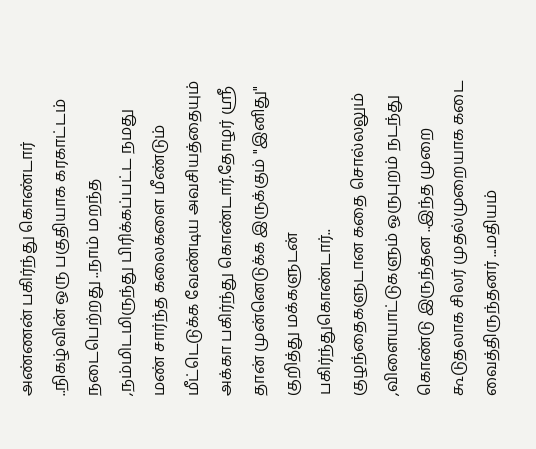அண்ணன் பகிர்ந்து கொண்டார் ..நிகழ்வின் ஒரு பகுதியாக கரகாட்டம் நடைபெற்றது ..நாம் மறந்த ,நம்மிடமிருந்து பிரிக்கப்பட்ட நமது மண் சார்ந்த கலைகளை மீண்டும் மீட்டெடுக்க வேண்டிய அவசியத்தையும் அக்கா பகிர்ந்து கொண்டார்.தோழர் ஸ்ரீ தான் முன்னெடுக்க இருக்கும் "இனிது" குறித்து மக்களுடன் பகிர்ந்துகொண்டார்.. குழந்தைகளுடான கதை சொல்லலும் ,விளையாட்டுகளும் ஒருபுறம் நடந்து கொண்டு இருந்தன ..இந்த முறை கூடுதலாக சிலர் முதல்முறையாக கடை வைத்திருந்தனர் ...மதியம்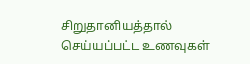சிறுதானியத்தால் செய்யப்பட்ட உணவுகள்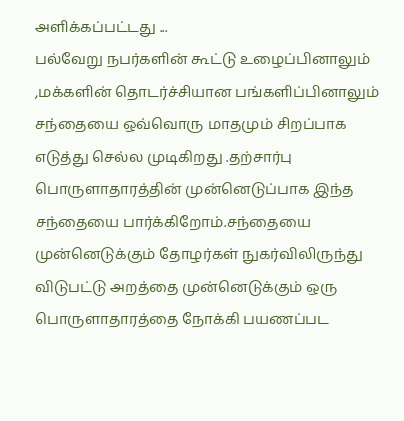அளிக்கப்பட்டது ...
பல்வேறு நபர்களின் கூட்டு உழைப்பினாலும் ,மக்களின் தொடர்ச்சியான பங்களிப்பினாலும் சந்தையை ஒவ்வொரு மாதமும் சிறப்பாக எடுத்து செல்ல முடிகிறது .தற்சார்பு பொருளாதாரத்தின் முன்னெடுப்பாக இந்த சந்தையை பார்க்கிறோம்.சந்தையை முன்னெடுக்கும் தோழர்கள் நுகர்விலிருந்து விடுபட்டு அறத்தை முன்னெடுக்கும் ஒரு பொருளாதாரத்தை நோக்கி பயணப்பட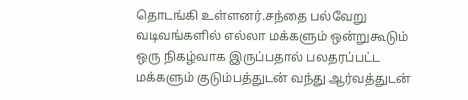தொடங்கி உள்ளனர்.சந்தை பல்வேறு வடிவங்களில் எல்லா மக்களும் ஒன்றுகூடும் ஒரு நிகழ்வாக இருப்பதால் பலதரப்பட்ட மக்களும் குடும்பத்துடன் வந்து ஆர்வத்துடன்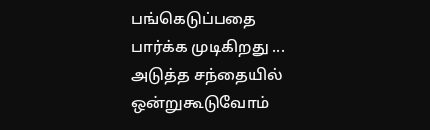பங்கெடுப்பதை பார்க்க முடிகிறது ...
அடுத்த சந்தையில் ஒன்றுகூடுவோம்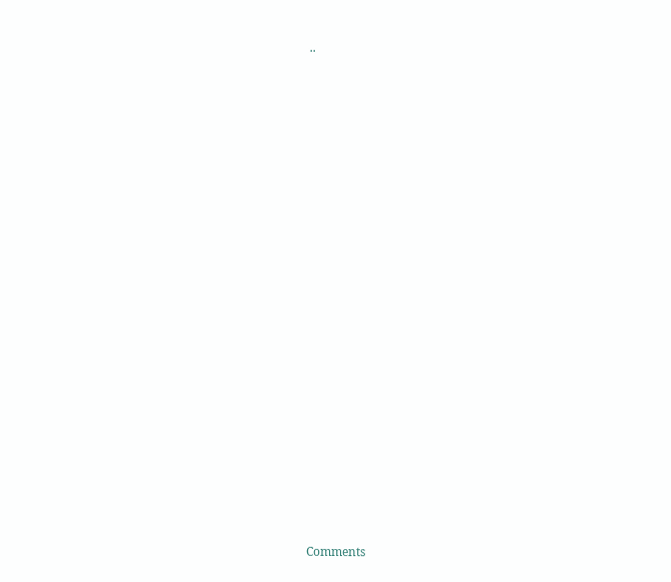..




















Comments